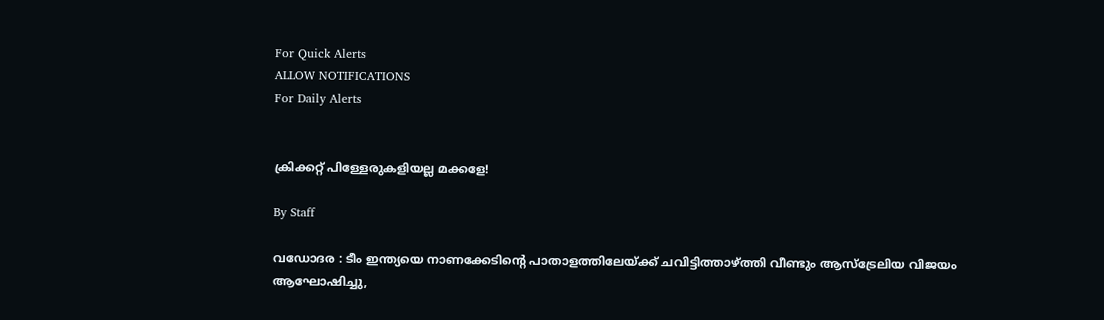For Quick Alerts
ALLOW NOTIFICATIONS
For Daily Alerts


ക്രിക്കറ്റ് പിള്ളേരുകളിയല്ല മക്കളേ!

By Staff

വഡോദര : ടീം ഇന്ത്യയെ നാണക്കേടിന്റെ പാതാളത്തിലേയ്ക്ക് ചവിട്ടിത്താഴ്ത്തി വീണ്ടും ആസ്ട്രേലിയ വിജയം ആഘോഷിച്ചു,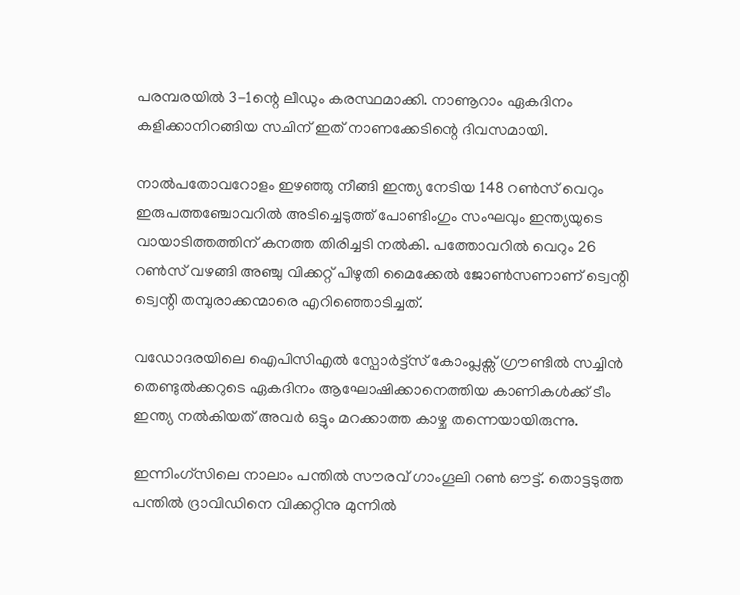പരമ്പരയില്‍ 3-1ന്റെ ലീഡും കരസ്ഥമാക്കി. നാണൂറാം ഏകദിനം കളിക്കാനിറങ്ങിയ സചിന് ഇത് നാണക്കേടിന്റെ ദിവസമായി.

നാല്‍പതോവറോളം ഇഴഞ്ഞു നീങ്ങി ഇന്ത്യ നേടിയ 148 റണ്‍സ് വെറും ഇരുപത്തഞ്ചോവറില്‍ അടിച്ചെടുത്ത് പോണ്ടിംഗും സംഘവും ഇന്ത്യയുടെ വായാടിത്തത്തിന് കനത്ത തിരിച്ചടി നല്‍കി. പത്തോവറില്‍ വെറും 26 റണ്‍സ് വഴങ്ങി അഞ്ചു വിക്കറ്റ് പിഴുതി മൈക്കേല്‍ ജോണ്‍സണാണ് ട്വെന്റി ട്വെന്റി തമ്പുരാക്കന്മാരെ എറിഞ്ഞൊടിച്ചത്.

വഡോദരയിലെ ഐപിസിഎല്‍ സ്പോര്‍ട്ട്സ് കോംപ്ലക്സ് ഗ്രൗണ്ടില്‍ സച്ചിന്‍ തെണ്ടുല്‍ക്കറുടെ ഏകദിനം ആഘോഷിക്കാനെത്തിയ കാണികള്‍ക്ക് ടീം ഇന്ത്യ നല്‍കിയത് അവര്‍ ഒട്ടും മറക്കാത്ത കാഴ്ച തന്നെയായിരുന്നു.

ഇന്നിംഗ്സിലെ നാലാം പന്തില്‍ സൗരവ് ഗാംഗൂലി റണ്‍ ഔട്ട്. തൊട്ടടുത്ത പന്തില്‍ ദ്രാവിഡിനെ വിക്കറ്റിനു മുന്നില്‍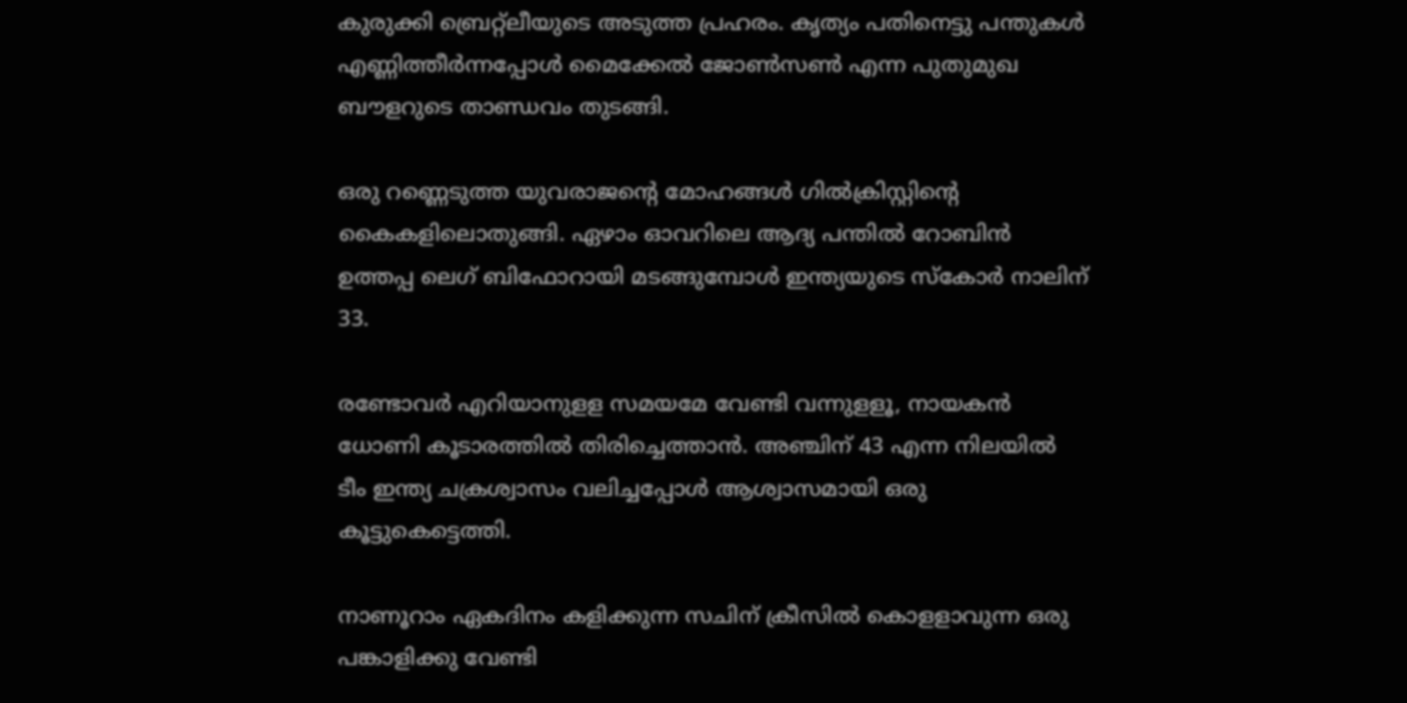കുരുക്കി ബ്രെറ്റ്ലീയുടെ അടുത്ത പ്രഹരം. കൃത്യം പതിനെട്ടു പന്തുകള്‍ എണ്ണിത്തീര്‍ന്നപ്പോള്‍ മൈക്കേല്‍ ജോണ്‍സണ്‍ എന്ന പുതുമുഖ ബൗളറുടെ താണ്ഡവം തുടങ്ങി.

ഒരു റണ്ണെടുത്ത യുവരാജന്റെ മോഹങ്ങള്‍ ഗില്‍ക്രിസ്റ്റിന്റെ കൈകളിലൊതുങ്ങി. ഏഴാം ഓവറിലെ ആദ്യ പന്തില്‍ റോബിന്‍ ഉത്തപ്പ ലെഗ് ബിഫോറായി മടങ്ങുമ്പോള്‍ ഇന്ത്യയുടെ സ്കോര്‍ നാലിന് 33.

രണ്ടോവര്‍ എറിയാനുളള സമയമേ വേണ്ടി വന്നുളളൂ, നായകന്‍ ധോണി കൂടാരത്തില്‍ തിരിച്ചെത്താന്‍. അഞ്ചിന് 43 എന്ന നിലയില്‍ ടീം ഇന്ത്യ ചക്രശ്വാസം വലിച്ചപ്പോള്‍ ആശ്വാസമായി ഒരു കൂട്ടുകെട്ടെത്തി.

നാണൂറാം ഏകദിനം കളിക്കുന്ന സചിന് ക്രീസില്‍ കൊളളാവുന്ന ഒരു പങ്കാളിക്കു വേണ്ടി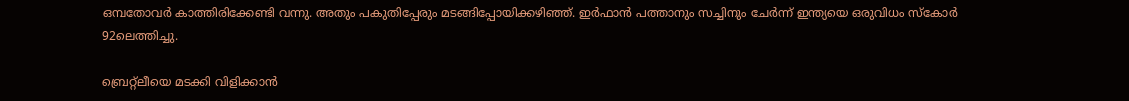ഒമ്പതോവര്‍ കാത്തിരിക്കേണ്ടി വന്നു. അതും പകുതിപ്പേരും മടങ്ങിപ്പോയിക്കഴിഞ്ഞ്. ഇര്‍ഫാന്‍ പത്താനും സച്ചിനും ചേര്‍ന്ന് ഇന്ത്യയെ ഒരുവിധം സ്കോര്‍ 92ലെത്തിച്ചു.

ബ്രെറ്റ്ലീയെ മടക്കി വിളിക്കാന്‍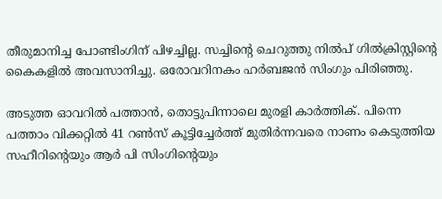തീരുമാനിച്ച പോണ്ടിംഗിന് പിഴച്ചില്ല. സച്ചിന്റെ ചെറുത്തു നില്‍പ് ഗില്‍ക്രിസ്റ്റിന്റെ കൈകളില്‍ അവസാനിച്ചു. ഒരോവറിനകം ഹര്‍ബജന്‍ സിംഗും പിരിഞ്ഞു.

അടുത്ത ഓവറില്‍ പത്താന്‍, തൊട്ടുപിന്നാലെ മുരളി കാര്‍ത്തിക്. പിന്നെ പത്താം വിക്കറ്റില്‍ 41 റണ്‍സ് കൂട്ടിച്ചേര്‍ത്ത് മുതിര്‍ന്നവരെ നാണം കെടുത്തിയ സഹീറിന്റെയും ആര്‍ പി സിംഗിന്റെയും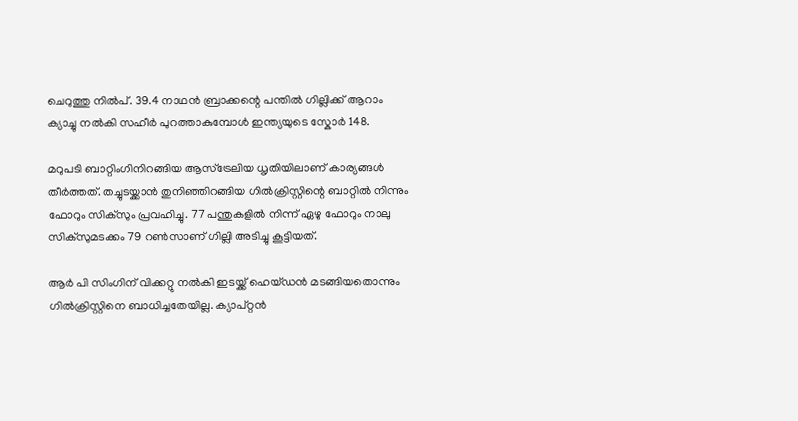ചെറുത്തു നില്‍പ്. 39.4 നാഥന്‍ ബ്രാക്കന്റെ പന്തില്‍ ഗില്ലിക്ക് ആറാം ക്യാച്ചു നല്‍കി സഹീര്‍ പുറത്താകുമ്പോള്‍ ഇന്ത്യയുടെ സ്കോര്‍ 148.

മറുപടി ബാറ്റിംഗിനിറങ്ങിയ ആസ്ട്രേലിയ ധൃതിയിലാണ് കാര്യങ്ങള്‍ തീര്‍ത്തത്. തച്ചുടയ്ക്കാന്‍ തുനിഞ്ഞിറങ്ങിയ ഗില്‍ക്രിസ്റ്റിന്റെ ബാറ്റില്‍ നിന്നും ഫോറും സിക്സും പ്രവഹിച്ചു. 77 പന്തുകളില്‍ നിന്ന് ഏഴു ഫോറും നാലു സിക്സുമടക്കം 79 റണ്‍സാണ് ഗില്ലി അടിച്ചു കൂട്ടിയത്.

ആര്‍ പി സിംഗിന് വിക്കറ്റു നല്‍കി ഇടയ്ക്ക് ഹെയ്ഡന്‍ മടങ്ങിയതൊന്നും ഗില്‍ക്രിസ്റ്റിനെ ബാധിച്ചതേയില്ല. ക്യാപ്റ്റന്‍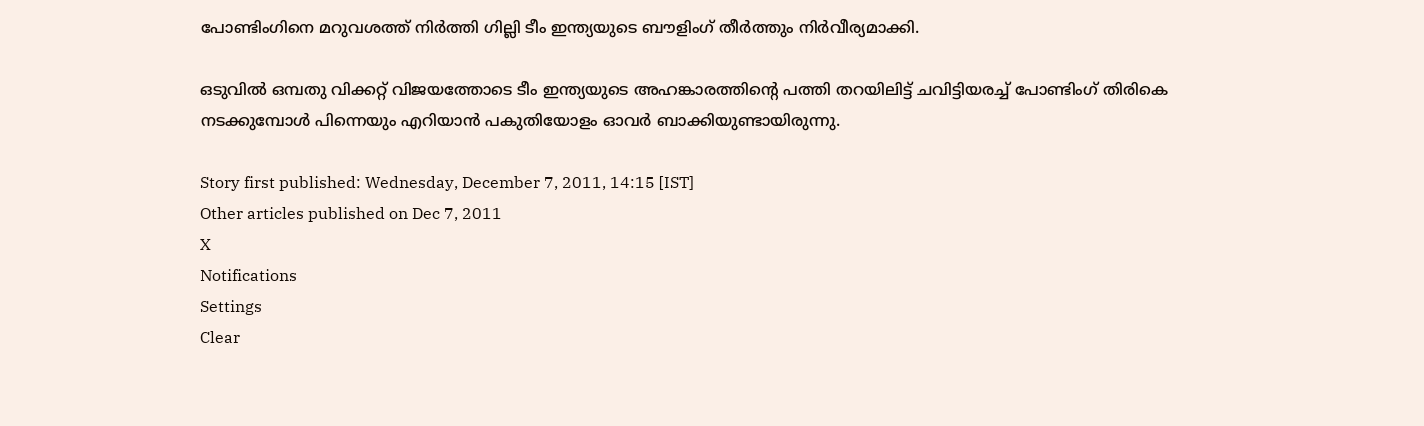പോണ്ടിംഗിനെ മറുവശത്ത് നിര്‍ത്തി ഗില്ലി ടീം ഇന്ത്യയുടെ ബൗളിംഗ് തീര്‍ത്തും നിര്‍വീര്യമാക്കി.

ഒടുവില്‍ ഒമ്പതു വിക്കറ്റ് വിജയത്തോടെ ടീം ഇന്ത്യയുടെ അഹങ്കാരത്തിന്റെ പത്തി തറയിലിട്ട് ചവിട്ടിയരച്ച് പോണ്ടിംഗ് തിരികെ നടക്കുമ്പോള്‍ പിന്നെയും എറിയാന്‍ പകുതിയോളം ഓവര്‍ ബാക്കിയുണ്ടായിരുന്നു.

Story first published: Wednesday, December 7, 2011, 14:15 [IST]
Other articles published on Dec 7, 2011
X
Notifications
Settings
Clear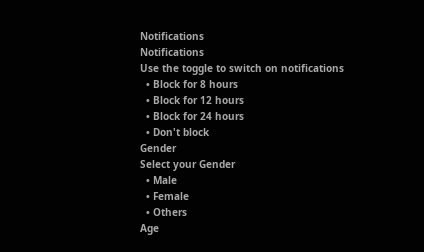Notifications
Notifications
Use the toggle to switch on notifications
  • Block for 8 hours
  • Block for 12 hours
  • Block for 24 hours
  • Don't block
Gender
Select your Gender
  • Male
  • Female
  • Others
Age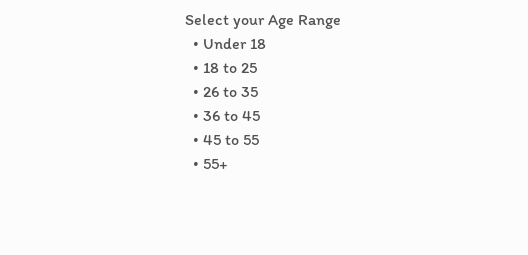Select your Age Range
  • Under 18
  • 18 to 25
  • 26 to 35
  • 36 to 45
  • 45 to 55
  • 55+